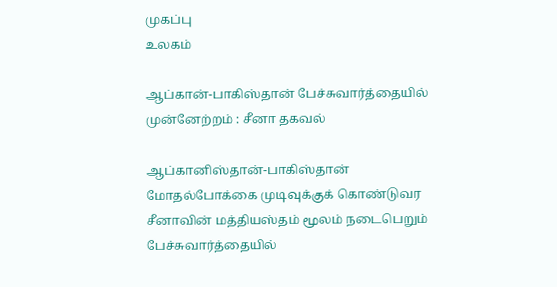முகப்பு
உலகம்

ஆப்கான்-பாகிஸ்தான் பேச்சுவார்த்தையில் முன்னேற்றம் : சீனா தகவல்

ஆப்கானிஸ்தான்-பாகிஸ்தான் மோதல்போக்கை முடிவுக்குக் கொண்டுவர சீனாவின் மத்தியஸ்தம் மூலம் நடைபெறும் பேச்சுவார்த்தையில்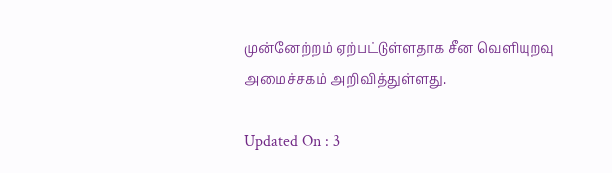முன்னேற்றம் ஏற்பட்டுள்ளதாக சீன வெளியுறவு அமைச்சகம் அறிவித்துள்ளது.

Updated On : 3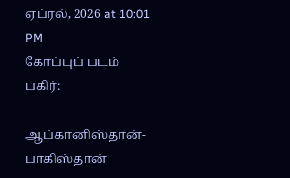ஏப்ரல், 2026 at 10:01 PM
கோப்புப் படம்
பகிர்:

ஆப்கானிஸ்தான்-பாகிஸ்தான்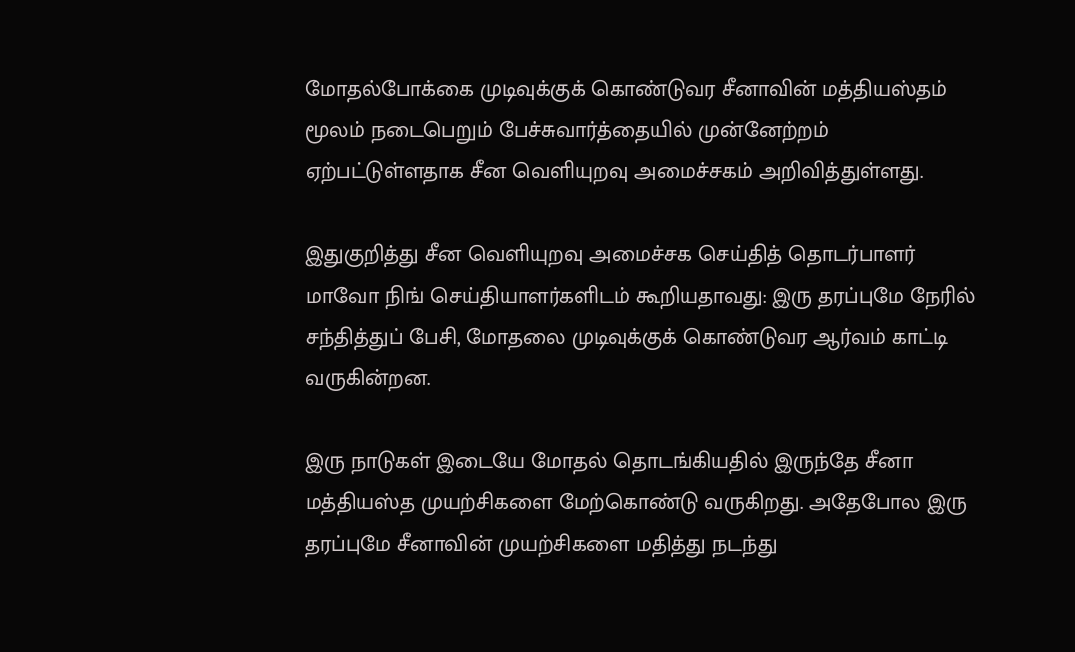மோதல்போக்கை முடிவுக்குக் கொண்டுவர சீனாவின் மத்தியஸ்தம் மூலம் நடைபெறும் பேச்சுவார்த்தையில் முன்னேற்றம் ஏற்பட்டுள்ளதாக சீன வெளியுறவு அமைச்சகம் அறிவித்துள்ளது.

இதுகுறித்து சீன வெளியுறவு அமைச்சக செய்தித் தொடர்பாளர் மாவோ நிங் செய்தியாளர்களிடம் கூறியதாவது: இரு தரப்புமே நேரில் சந்தித்துப் பேசி, மோதலை முடிவுக்குக் கொண்டுவர ஆர்வம் காட்டி வருகின்றன.

இரு நாடுகள் இடையே மோதல் தொடங்கியதில் இருந்தே சீனா மத்தியஸ்த முயற்சிகளை மேற்கொண்டு வருகிறது. அதேபோல இரு தரப்புமே சீனாவின் முயற்சிகளை மதித்து நடந்து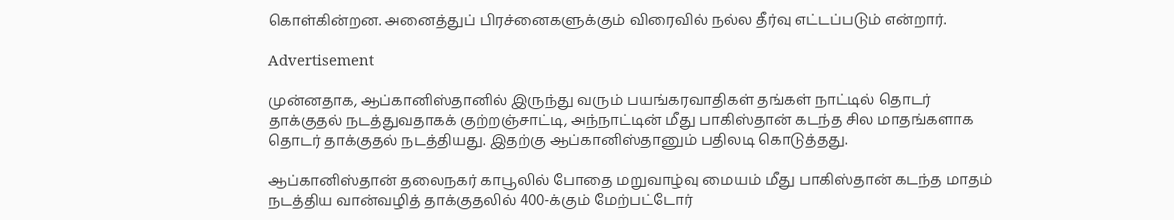கொள்கின்றன. அனைத்துப் பிரச்னைகளுக்கும் விரைவில் நல்ல தீர்வு எட்டப்படும் என்றார்.

Advertisement

முன்னதாக, ஆப்கானிஸ்தானில் இருந்து வரும் பயங்கரவாதிகள் தங்கள் நாட்டில் தொடர் தாக்குதல் நடத்துவதாகக் குற்றஞ்சாட்டி, அந்நாட்டின் மீது பாகிஸ்தான் கடந்த சில மாதங்களாக தொடர் தாக்குதல் நடத்தியது. இதற்கு ஆப்கானிஸ்தானும் பதிலடி கொடுத்தது.

ஆப்கானிஸ்தான் தலைநகர் காபூலில் போதை மறுவாழ்வு மையம் மீது பாகிஸ்தான் கடந்த மாதம் நடத்திய வான்வழித் தாக்குதலில் 400-க்கும் மேற்பட்டோர்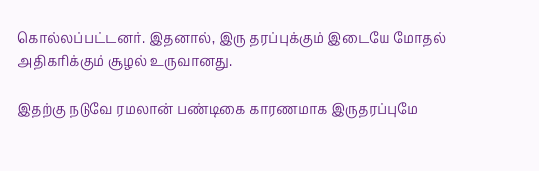கொல்லப்பட்டனர். இதனால், இரு தரப்புக்கும் இடையே மோதல் அதிகரிக்கும் சூழல் உருவானது.

இதற்கு நடுவே ரமலான் பண்டிகை காரணமாக இருதரப்புமே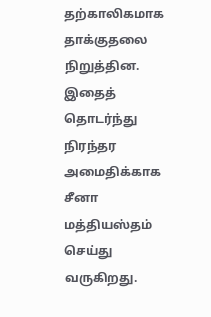தற்காலிகமாக தாக்குதலை நிறுத்தின. இதைத் தொடர்ந்து நிரந்தர அமைதிக்காக சீனா மத்தியஸ்தம் செய்து வருகிறது.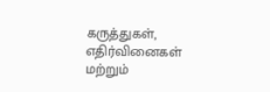கருத்துகள், எதிர்வினைகள் மற்றும்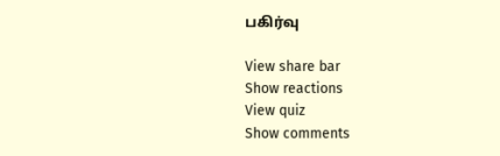பகிர்வு

View share bar
Show reactions
View quiz
Show comments